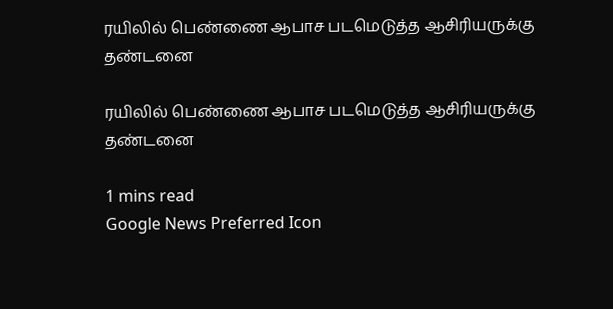ரயிலில் பெண்ணை ஆபாச படமெடுத்த ஆசிரியருக்கு தண்டனை

ரயிலில் பெண்ணை ஆபாச படமெடுத்த ஆசிரியருக்கு தண்டனை

1 mins read
Google News Preferred Icon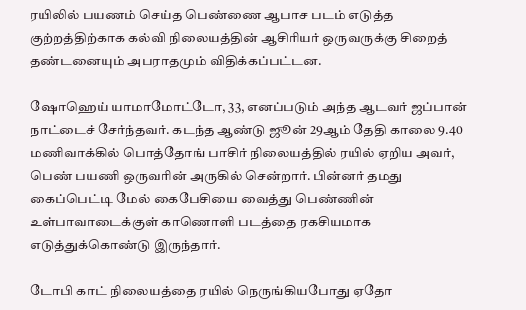ரயிலில் பயணம் செய்த பெண்ணை ஆபாச படம் எடுத்த குற்றத்திற்காக கல்வி நிலையத்தின் ஆசிரியர் ஒருவருக்கு சிறைத் தண்டனையும் அபராதமும் விதிக்கப்பட்டன.

ஷோஹெய் யாமாமோட்டோ, 33, எனப்படும் அந்த ஆடவர் ஜப்பான் நாட்டைச் சேர்ந்தவர். கடந்த ஆண்டு ஜூன் 29ஆம் தேதி காலை 9.40 மணிவாக்கில் பொத்தோங் பாசிர் நிலையத்தில் ரயில் ஏறிய அவர், பெண் பயணி ஒருவரின் அருகில் சென்றார். பின்னர் தமது கைப்பெட்டி மேல் கைபேசியை வைத்து பெண்ணின் உள்பாவாடைக்குள் காணொளி படத்தை ரகசியமாக எடுத்துக்கொண்டு இருந்தார்.

டோபி காட் நிலையத்தை ரயில் நெருங்கியபோது ஏதோ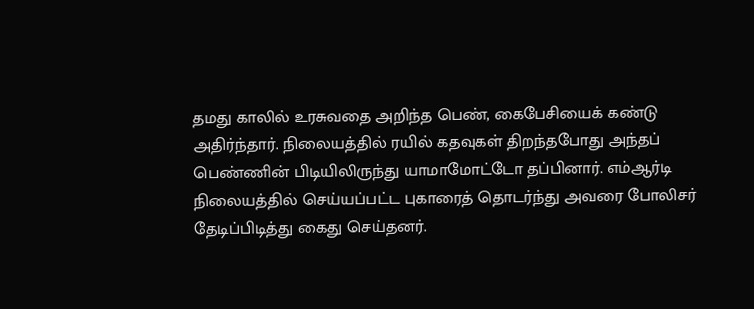தமது காலில் உரசுவதை அறிந்த பெண், கைபேசியைக் கண்டு அதிர்ந்தார். நிலையத்தில் ரயில் கதவுகள் திறந்தபோது அந்தப் பெண்ணின் பிடியிலிருந்து யாமாமோட்டோ தப்பினார். எம்ஆர்டி நிலையத்தில் செய்யப்பட்ட புகாரைத் தொடர்ந்து அவரை போலிசர் தேடிப்பிடித்து கைது செய்தனர்.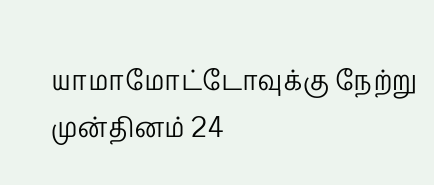யாமாமோட்டோவுக்கு நேற்று முன்தினம் 24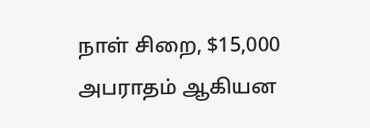நாள் சிறை, $15,000 அபராதம் ஆகியன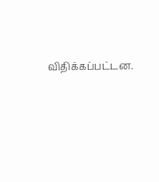விதிக்கப்பட்டன.